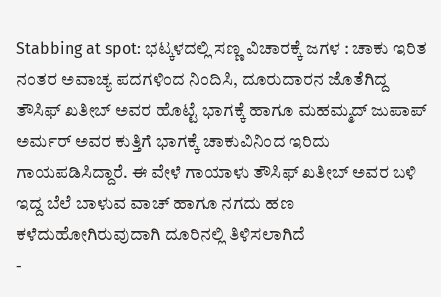Stabbing at spot: ಭಟ್ಕಳದಲ್ಲಿ ಸಣ್ಣ ವಿಚಾರಕ್ಕೆ ಜಗಳ : ಚಾಕು ಇರಿತ
ನಂತರ ಅವಾಚ್ಯ ಪದಗಳಿಂದ ನಿಂದಿಸಿ, ದೂರುದಾರನ ಜೊತೆಗಿದ್ದ ತೌಸಿಫ್ ಖತೀಬ್ ಅವರ ಹೊಟ್ಟೆ ಭಾಗಕ್ಕೆ ಹಾಗೂ ಮಹಮ್ಮದ್ ಜುಪಾಪ್ ಅರ್ಮರ್ ಅವರ ಕುತ್ತಿಗೆ ಭಾಗಕ್ಕೆ ಚಾಕುವಿನಿಂದ ಇರಿದು ಗಾಯಪಡಿಸಿದ್ದಾರೆ. ಈ ವೇಳೆ ಗಾಯಾಳು ತೌಸಿಫ್ ಖತೀಬ್ ಅವರ ಬಳಿ ಇದ್ದ ಬೆಲೆ ಬಾಳುವ ವಾಚ್ ಹಾಗೂ ನಗದು ಹಣ ಕಳೆದುಹೋಗಿರುವುದಾಗಿ ದೂರಿನಲ್ಲಿ ತಿಳಿಸಲಾಗಿದೆ
-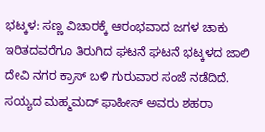ಭಟ್ಕಳ: ಸಣ್ಣ ವಿಚಾರಕ್ಕೆ ಆರಂಭವಾದ ಜಗಳ ಚಾಕು ಇರಿತದವರೆಗೂ ತಿರುಗಿದ ಘಟನೆ ಘಟನೆ ಭಟ್ಕಳದ ಜಾಲಿ ದೇವಿ ನಗರ ಕ್ರಾಸ್ ಬಳಿ ಗುರುವಾರ ಸಂಜೆ ನಡೆದಿದೆ.
ಸಯ್ಯದ ಮಹ್ಮಮದ್ ಫಾಹೀಸ್ ಅವರು ಶಹರಾ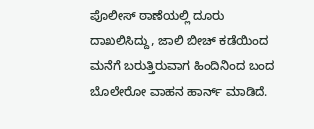ಪೊಲೀಸ್ ಠಾಣೆಯಲ್ಲಿ ದೂರು ದಾಖಲಿಸಿದ್ದು, ಜಾಲಿ ಬೀಚ್ ಕಡೆಯಿಂದ ಮನೆಗೆ ಬರುತ್ತಿರುವಾಗ ಹಿಂದಿನಿಂದ ಬಂದ ಬೊಲೇರೋ ವಾಹನ ಹಾರ್ನ್ ಮಾಡಿದೆ.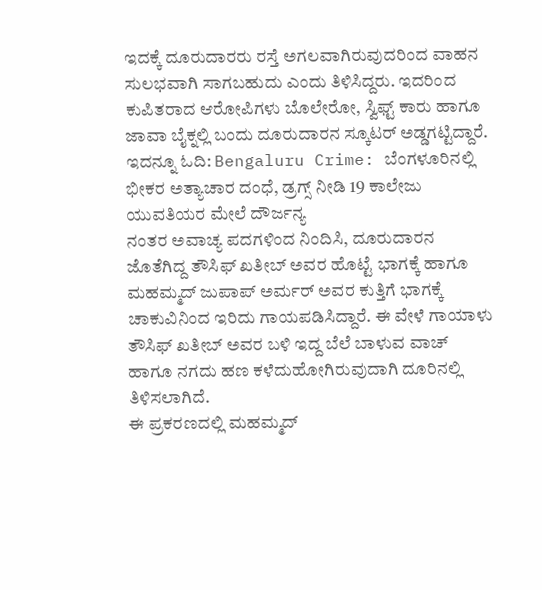ಇದಕ್ಕೆ ದೂರುದಾರರು ರಸ್ತೆ ಅಗಲವಾಗಿರುವುದರಿಂದ ವಾಹನ ಸುಲಭವಾಗಿ ಸಾಗಬಹುದು ಎಂದು ತಿಳಿಸಿದ್ದರು. ಇದರಿಂದ ಕುಪಿತರಾದ ಆರೋಪಿಗಳು ಬೊಲೇರೋ, ಸ್ವಿಫ್ಟ್ ಕಾರು ಹಾಗೂ ಜಾವಾ ಬೈಕ್ನಲ್ಲಿ ಬಂದು ದೂರುದಾರನ ಸ್ಕೂಟರ್ ಅಡ್ಡಗಟ್ಟಿದ್ದಾರೆ.
ಇದನ್ನೂ ಓದಿ: Bengaluru Crime: ಬೆಂಗಳೂರಿನಲ್ಲಿ ಭೀಕರ ಅತ್ಯಾಚಾರ ದಂಧೆ, ಡ್ರಗ್ಸ್ ನೀಡಿ 19 ಕಾಲೇಜು ಯುವತಿಯರ ಮೇಲೆ ದೌರ್ಜನ್ಯ
ನಂತರ ಅವಾಚ್ಯ ಪದಗಳಿಂದ ನಿಂದಿಸಿ, ದೂರುದಾರನ ಜೊತೆಗಿದ್ದ ತೌಸಿಫ್ ಖತೀಬ್ ಅವರ ಹೊಟ್ಟೆ ಭಾಗಕ್ಕೆ ಹಾಗೂ ಮಹಮ್ಮದ್ ಜುಪಾಪ್ ಅರ್ಮರ್ ಅವರ ಕುತ್ತಿಗೆ ಭಾಗಕ್ಕೆ ಚಾಕುವಿನಿಂದ ಇರಿದು ಗಾಯಪಡಿಸಿದ್ದಾರೆ. ಈ ವೇಳೆ ಗಾಯಾಳು ತೌಸಿಫ್ ಖತೀಬ್ ಅವರ ಬಳಿ ಇದ್ದ ಬೆಲೆ ಬಾಳುವ ವಾಚ್ ಹಾಗೂ ನಗದು ಹಣ ಕಳೆದುಹೋಗಿರುವುದಾಗಿ ದೂರಿನಲ್ಲಿ ತಿಳಿಸಲಾಗಿದೆ.
ಈ ಪ್ರಕರಣದಲ್ಲಿ ಮಹಮ್ಮದ್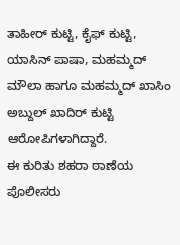ತಾಹೀರ್ ಕುಟ್ಟಿ, ಕೈಫ್ ಕುಟ್ಟಿ, ಯಾಸಿನ್ ಪಾಷಾ, ಮಹಮ್ಮದ್ ಮೌಲಾ ಹಾಗೂ ಮಹಮ್ಮದ್ ಖಾಸಿಂ ಅಬ್ದುಲ್ ಖಾದಿರ್ ಕುಟ್ಟಿ ಆರೋಪಿಗಳಾಗಿದ್ದಾರೆ.
ಈ ಕುರಿತು ಶಹರಾ ಠಾಣೆಯ ಪೊಲೀಸರು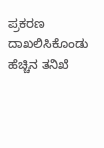ಪ್ರಕರಣ ದಾಖಲಿಸಿಕೊಂಡು ಹೆಚ್ಚಿನ ತನಿಖೆ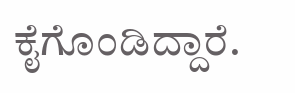ಕೈಗೊಂಡಿದ್ದಾರೆ.